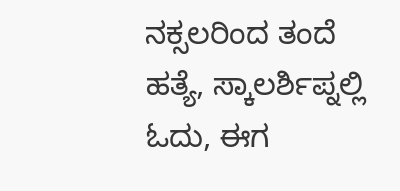ನಕ್ಸಲರಿಂದ ತಂದೆ ಹತ್ಯೆ, ಸ್ಕಾಲರ್ಶಿಪ್ನಲ್ಲಿ ಓದು, ಈಗ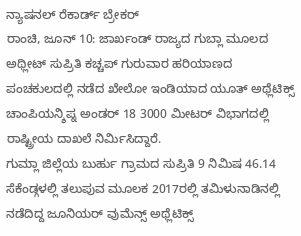ನ್ಯಾಷನಲ್ ರೆಕಾರ್ಡ್ ಬ್ರೇಕರ್
ರಾಂಚಿ, ಜೂನ್ 10: ಜಾರ್ಖಂಡ್ ರಾಜ್ಯದ ಗುಬ್ಲಾ ಮೂಲದ ಅಥ್ಲೀಟ್ ಸುಪ್ರಿತಿ ಕಚ್ಚಪ್ ಗುರುವಾರ ಹರಿಯಾಣದ ಪಂಚಕುಲದಲ್ಲಿ ನಡೆದ ಖೇಲೋ ಇಂಡಿಯಾದ ಯೂತ್ ಅಥ್ಲೆಟಿಕ್ಸ್ ಚಾಂಪಿಯನ್ಶಿಪ್ನ ಅಂಡರ್ 18 3000 ಮೀಟರ್ ವಿಭಾಗದಲ್ಲಿ ರಾಷ್ಟ್ರೀಯ ದಾಖಲೆ ನಿರ್ಮಿಸಿದ್ದಾರೆ.
ಗುಮ್ಲಾ ಜಿಲ್ಲೆಯ ಬುರ್ಹು ಗ್ರಾಮದ ಸುಪ್ರಿತಿ 9 ನಿಮಿಷ 46.14 ಸೆಕೆಂಡ್ಗಳಲ್ಲಿ ತಲುಪುವ ಮೂಲಕ 2017ರಲ್ಲಿ ತಮಿಳುನಾಡಿನಲ್ಲಿ ನಡೆದಿದ್ದ ಜೂನಿಯರ್ ವುಮೆನ್ಸ್ ಅಥ್ಲೆಟಿಕ್ಸ್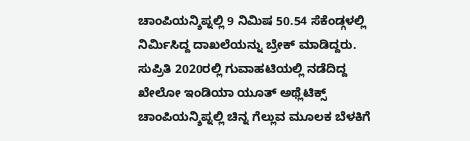ಚಾಂಪಿಯನ್ಶಿಪ್ನಲ್ಲಿ 9 ನಿಮಿಷ 50.54 ಸೆಕೆಂಡ್ಗಳಲ್ಲಿ ನಿರ್ಮಿಸಿದ್ದ ದಾಖಲೆಯನ್ನು ಬ್ರೇಕ್ ಮಾಡಿದ್ದರು. ಸುಪ್ರಿತಿ 2020ರಲ್ಲಿ ಗುವಾಹಟಿಯಲ್ಲಿ ನಡೆದಿದ್ದ ಖೇಲೋ ಇಂಡಿಯಾ ಯೂತ್ ಅಥ್ಲೆಟಿಕ್ಸ್ ಚಾಂಪಿಯನ್ಶಿಪ್ನಲ್ಲಿ ಚಿನ್ನ ಗೆಲ್ಲುವ ಮೂಲಕ ಬೆಳಕಿಗೆ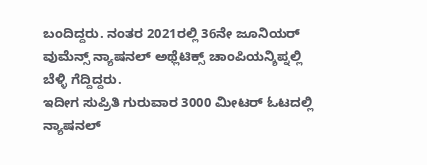ಬಂದಿದ್ದರು. ನಂತರ 2021ರಲ್ಲಿ 36ನೇ ಜೂನಿಯರ್ ವುಮೆನ್ಸ್ ನ್ಯಾಷನಲ್ ಅಥ್ಲೆಟಿಕ್ಸ್ ಚಾಂಪಿಯನ್ಶಿಪ್ನಲ್ಲಿ ಬೆಳ್ಳಿ ಗೆದ್ದಿದ್ದರು.
ಇದೀಗ ಸುಪ್ರಿತಿ ಗುರುವಾರ 3000 ಮೀಟರ್ ಓಟದಲ್ಲಿ ನ್ಯಾಷನಲ್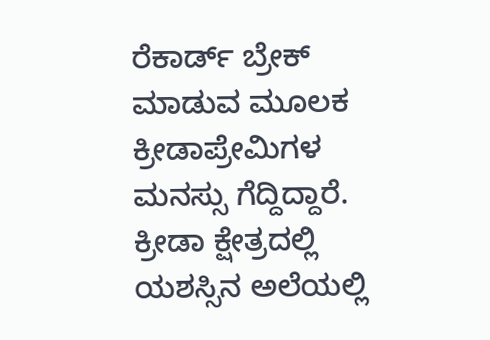ರೆಕಾರ್ಡ್ ಬ್ರೇಕ್ ಮಾಡುವ ಮೂಲಕ ಕ್ರೀಡಾಪ್ರೇಮಿಗಳ ಮನಸ್ಸು ಗೆದ್ದಿದ್ದಾರೆ. ಕ್ರೀಡಾ ಕ್ಷೇತ್ರದಲ್ಲಿ ಯಶಸ್ಸಿನ ಅಲೆಯಲ್ಲಿ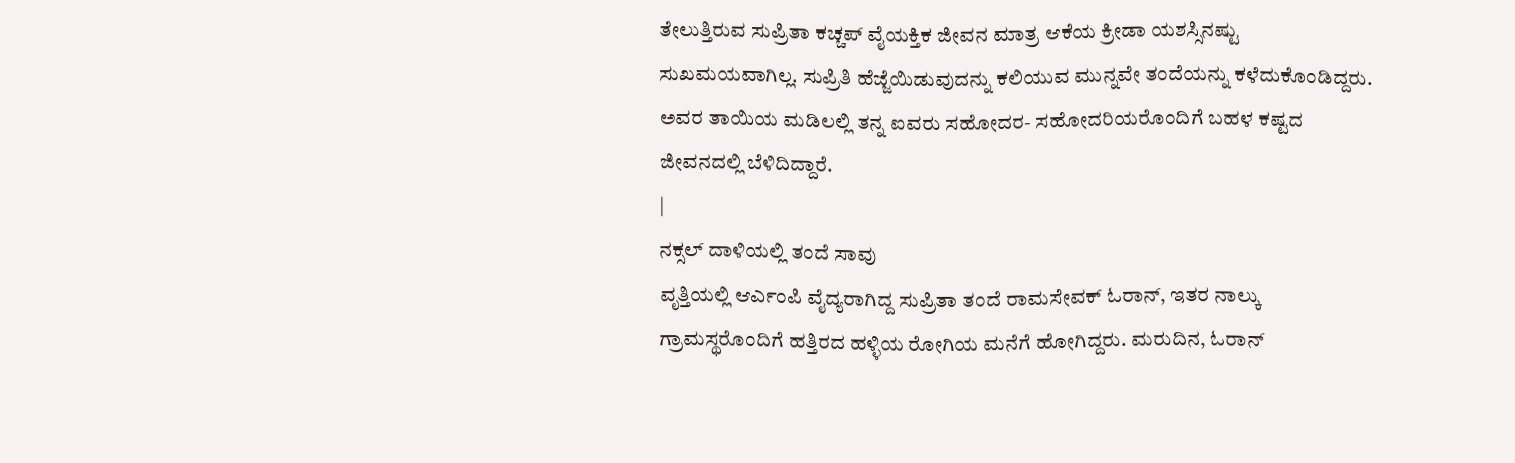ತೇಲುತ್ತಿರುವ ಸುಪ್ರಿತಾ ಕಚ್ಚಪ್ ವೈಯಕ್ತಿಕ ಜೀವನ ಮಾತ್ರ ಆಕೆಯ ಕ್ರೀಡಾ ಯಶಸ್ಸಿನಷ್ಟು ಸುಖಮಯವಾಗಿಲ್ಲ. ಸುಪ್ರಿತಿ ಹೆಜ್ಜೆಯಿಡುವುದನ್ನು ಕಲಿಯುವ ಮುನ್ನವೇ ತಂದೆಯನ್ನು ಕಳೆದುಕೊಂಡಿದ್ದರು. ಅವರ ತಾಯಿಯ ಮಡಿಲಲ್ಲಿ ತನ್ನ ಐವರು ಸಹೋದರ- ಸಹೋದರಿಯರೊಂದಿಗೆ ಬಹಳ ಕಷ್ಟದ ಜೀವನದಲ್ಲಿ ಬೆಳಿದಿದ್ದಾರೆ.
|
ನಕ್ಸಲ್ ದಾಳಿಯಲ್ಲಿ ತಂದೆ ಸಾವು
ವೃತ್ತಿಯಲ್ಲಿ ಆರ್ಎಂಪಿ ವೈದ್ಯರಾಗಿದ್ದ ಸುಪ್ರಿತಾ ತಂದೆ ರಾಮಸೇವಕ್ ಓರಾನ್, ಇತರ ನಾಲ್ಕು ಗ್ರಾಮಸ್ಥರೊಂದಿಗೆ ಹತ್ತಿರದ ಹಳ್ಳಿಯ ರೋಗಿಯ ಮನೆಗೆ ಹೋಗಿದ್ದರು. ಮರುದಿನ, ಓರಾನ್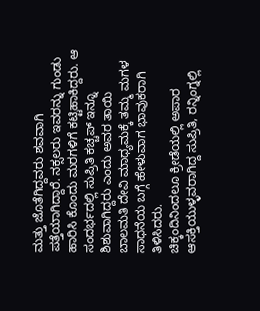ಮತ್ತು ಜೊತೆಗಿದ್ದವರು ಶವವಾಗಿ ಪತ್ತೆಯಾಗಿದ್ದಾರೆ. ನಕ್ಸಲರು ಇವರನ್ನು ಗುಂಡು ಹಾರಿಸಿ ಕೊಂದು ಮರಗಳಿಗೆ ಕಟ್ಟಿಹಾಕಿದ್ದರು. ಆ ಸಂದರ್ಭದಲ್ಲಿ ಸುಪ್ರಿತಿ ಕಚ್ಚಪ್ ಇನ್ನೂ ಶಿಶುವಾಗಿದ್ದರು ಎಂದು ಅವರ ತಾಯಿ ಬಾಲಮತಿ ದೇವಿ ಮಾಧ್ಯಮಕ್ಕೆ ತಮ್ಮ ಮಗಳ ಸಾಧನೆಯ ಬಗ್ಗೆ ಹೇಳುವಾಗ ಭಾವುಕರಾಗಿ ತಿಳಿಸಿದರು.
ಚಿಕ್ಕಂದಿನಿಂದಲೂ ಕ್ರೀಡೆಯಲ್ಲಿ ಅಪಾರ ಆಸಕ್ತಿಯುಳ್ಳವರಾಗಿದ್ದ ಸುಪ್ರಿತಿ, ರನ್ನಿಂಗ್ನಲ್ಲಿ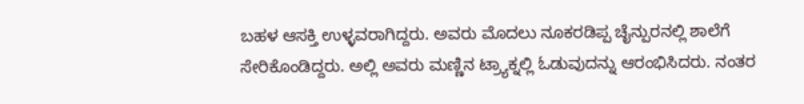ಬಹಳ ಆಸಕ್ತಿ ಉಳ್ಳವರಾಗಿದ್ದರು. ಅವರು ಮೊದಲು ನೂಕರಡಿಪ್ಪ ಚೈನ್ಪುರನಲ್ಲಿ ಶಾಲೆಗೆ ಸೇರಿಕೊಂಡಿದ್ದರು. ಅಲ್ಲಿ ಅವರು ಮಣ್ಣಿನ ಟ್ರ್ಯಾಕ್ನಲ್ಲಿ ಓಡುವುದನ್ನು ಆರಂಭಿಸಿದರು. ನಂತರ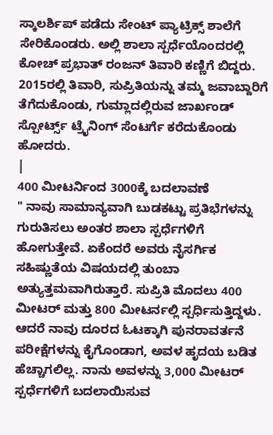ಸ್ಕಾಲರ್ಶಿಪ್ ಪಡೆದು ಸೇಂಟ್ ಪ್ಯಾಟ್ರಿಕ್ಸ್ ಶಾಲೆಗೆ ಸೇರಿಕೊಂಡರು. ಅಲ್ಲಿ ಶಾಲಾ ಸ್ಪರ್ಧೆಯೊಂದರಲ್ಲಿ ಕೋಚ್ ಪ್ರಭಾತ್ ರಂಜನ್ ತಿವಾರಿ ಕಣ್ಣಿಗೆ ಬಿದ್ದರು. 2015ರಲ್ಲಿ ತಿವಾರಿ, ಸುಪ್ರಿತಿಯನ್ನು ತಮ್ಮ ಜವಾಬ್ದಾರಿಗೆ ತೆಗೆದುಕೊಂಡು, ಗುಮ್ಲಾದಲ್ಲಿರುವ ಜಾರ್ಖಂಡ್ ಸ್ಪೋರ್ಟ್ಸ್ ಟ್ರೈನಿಂಗ್ ಸೆಂಟರ್ಗೆ ಕರೆದುಕೊಂಡು ಹೋದರು.
|
400 ಮೀಟರ್ನಿಂದ 3000ಕ್ಕೆ ಬದಲಾವಣೆ
" ನಾವು ಸಾಮಾನ್ಯವಾಗಿ ಬುಡಕಟ್ಟು ಪ್ರತಿಭೆಗಳನ್ನು ಗುರುತಿಸಲು ಅಂತರ ಶಾಲಾ ಸ್ಪರ್ಧೆಗಳಿಗೆ ಹೋಗುತ್ತೇವೆ. ಏಕೆಂದರೆ ಅವರು ನೈಸರ್ಗಿಕ ಸಹಿಷ್ಣುತೆಯ ವಿಷಯದಲ್ಲಿ ತುಂಬಾ ಅತ್ಯುತ್ತಮವಾಗಿರುತ್ತಾರೆ. ಸುಪ್ರಿತಿ ಮೊದಲು 400 ಮೀಟರ್ ಮತ್ತು 800 ಮೀಟರ್ನಲ್ಲಿ ಸ್ಪರ್ಧಿಸುತ್ತಿದ್ದಳು. ಆದರೆ ನಾವು ದೂರದ ಓಟಕ್ಕಾಗಿ ಪುನರಾವರ್ತನೆ ಪರೀಕ್ಷೆಗಳನ್ನು ಕೈಗೊಂಡಾಗ, ಅವಳ ಹೃದಯ ಬಡಿತ ಹೆಚ್ಚಾಗಲಿಲ್ಲ. ನಾನು ಅವಳನ್ನು 3,000 ಮೀಟರ್ ಸ್ಪರ್ಧೆಗಳಿಗೆ ಬದಲಾಯಿಸುವ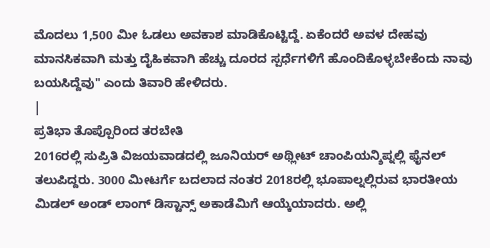ಮೊದಲು 1,500 ಮೀ ಓಡಲು ಅವಕಾಶ ಮಾಡಿಕೊಟ್ಟಿದ್ದೆ. ಏಕೆಂದರೆ ಅವಳ ದೇಹವು ಮಾನಸಿಕವಾಗಿ ಮತ್ತು ದೈಹಿಕವಾಗಿ ಹೆಚ್ಚು ದೂರದ ಸ್ಪರ್ಧೆಗಳಿಗೆ ಹೊಂದಿಕೊಳ್ಳಬೇಕೆಂದು ನಾವು ಬಯಸಿದ್ದೆವು" ಎಂದು ತಿವಾರಿ ಹೇಳಿದರು.
|
ಪ್ರತಿಭಾ ತೊಪ್ಪೊರಿಂದ ತರಬೇತಿ
2016ರಲ್ಲಿ ಸುಪ್ರಿತಿ ವಿಜಯವಾಡದಲ್ಲಿ ಜೂನಿಯರ್ ಅಥ್ಲೀಟ್ ಚಾಂಪಿಯನ್ಶಿಪ್ನಲ್ಲಿ ಫೈನಲ್ ತಲುಪಿದ್ದರು. 3000 ಮೀಟರ್ಗೆ ಬದಲಾದ ನಂತರ 2018ರಲ್ಲಿ ಭೂಪಾಲ್ನಲ್ಲಿರುವ ಭಾರತೀಯ ಮಿಡಲ್ ಅಂಡ್ ಲಾಂಗ್ ಡಿಸ್ಟಾನ್ಸ್ ಅಕಾಡೆಮಿಗೆ ಆಯ್ಕೆಯಾದರು. ಅಲ್ಲಿ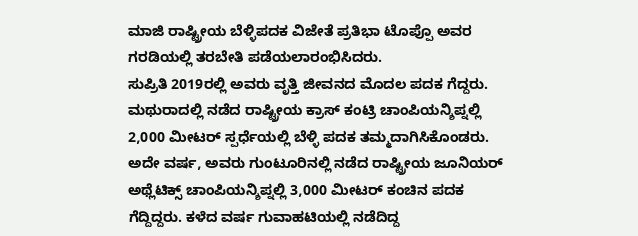ಮಾಜಿ ರಾಷ್ಟ್ರೀಯ ಬೆಳ್ಳಿಪದಕ ವಿಜೇತೆ ಪ್ರತಿಭಾ ಟೊಪ್ಪೊ ಅವರ ಗರಡಿಯಲ್ಲಿ ತರಬೇತಿ ಪಡೆಯಲಾರಂಭಿಸಿದರು.
ಸುಪ್ರಿತಿ 2019ರಲ್ಲಿ ಅವರು ವೃತ್ತಿ ಜೀವನದ ಮೊದಲ ಪದಕ ಗೆದ್ದರು. ಮಥುರಾದಲ್ಲಿ ನಡೆದ ರಾಷ್ಟ್ರೀಯ ಕ್ರಾಸ್ ಕಂಟ್ರಿ ಚಾಂಪಿಯನ್ಶಿಪ್ನಲ್ಲಿ 2,000 ಮೀಟರ್ ಸ್ಪರ್ಧೆಯಲ್ಲಿ ಬೆಳ್ಳಿ ಪದಕ ತಮ್ಮದಾಗಿಸಿಕೊಂಡರು. ಅದೇ ವರ್ಷ, ಅವರು ಗುಂಟೂರಿನಲ್ಲಿ ನಡೆದ ರಾಷ್ಟ್ರೀಯ ಜೂನಿಯರ್ ಅಥ್ಲೆಟಿಕ್ಸ್ ಚಾಂಪಿಯನ್ಶಿಪ್ನಲ್ಲಿ 3,000 ಮೀಟರ್ ಕಂಚಿನ ಪದಕ ಗೆದ್ದಿದ್ದರು. ಕಳೆದ ವರ್ಷ ಗುವಾಹಟಿಯಲ್ಲಿ ನಡೆದಿದ್ದ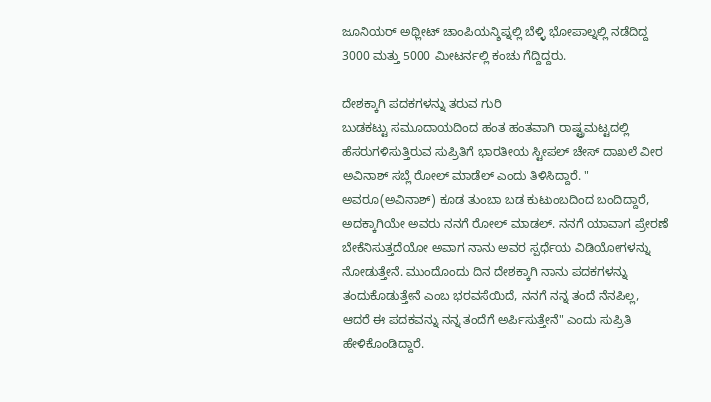ಜೂನಿಯರ್ ಅಥ್ಲೀಟ್ ಚಾಂಪಿಯನ್ಶಿಪ್ನಲ್ಲಿ ಬೆಳ್ಳಿ ಭೋಪಾಲ್ನಲ್ಲಿ ನಡೆದಿದ್ದ 3000 ಮತ್ತು 5000 ಮೀಟರ್ನಲ್ಲಿ ಕಂಚು ಗೆದ್ದಿದ್ದರು.

ದೇಶಕ್ಕಾಗಿ ಪದಕಗಳನ್ನು ತರುವ ಗುರಿ
ಬುಡಕಟ್ಟು ಸಮೂದಾಯದಿಂದ ಹಂತ ಹಂತವಾಗಿ ರಾಷ್ಟ್ರಮಟ್ಟದಲ್ಲಿ ಹೆಸರುಗಳಿಸುತ್ತಿರುವ ಸುಪ್ರಿತಿಗೆ ಭಾರತೀಯ ಸ್ಟೀಪಲ್ ಚೇಸ್ ದಾಖಲೆ ವೀರ ಅವಿನಾಶ್ ಸಬ್ಲೆ ರೋಲ್ ಮಾಡೆಲ್ ಎಂದು ತಿಳಿಸಿದ್ದಾರೆ. " ಅವರೂ(ಅವಿನಾಶ್) ಕೂಡ ತುಂಬಾ ಬಡ ಕುಟುಂಬದಿಂದ ಬಂದಿದ್ದಾರೆ, ಅದಕ್ಕಾಗಿಯೇ ಅವರು ನನಗೆ ರೋಲ್ ಮಾಡಲ್. ನನಗೆ ಯಾವಾಗ ಪ್ರೇರಣೆ ಬೇಕೆನಿಸುತ್ತದೆಯೋ ಅವಾಗ ನಾನು ಅವರ ಸ್ಪರ್ಧೆಯ ವಿಡಿಯೋಗಳನ್ನು ನೋಡುತ್ತೇನೆ. ಮುಂದೊಂದು ದಿನ ದೇಶಕ್ಕಾಗಿ ನಾನು ಪದಕಗಳನ್ನು ತಂದುಕೊಡುತ್ತೇನೆ ಎಂಬ ಭರವಸೆಯಿದೆ, ನನಗೆ ನನ್ನ ತಂದೆ ನೆನಪಿಲ್ಲ, ಆದರೆ ಈ ಪದಕವನ್ನು ನನ್ನ ತಂದೆಗೆ ಅರ್ಪಿಸುತ್ತೇನೆ" ಎಂದು ಸುಪ್ರಿತಿ ಹೇಳಿಕೊಂಡಿದ್ದಾರೆ.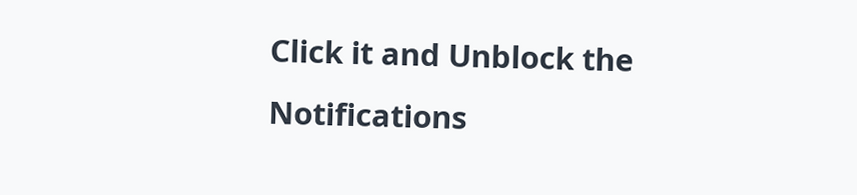Click it and Unblock the Notifications